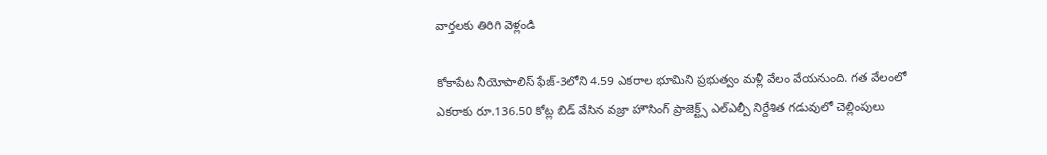వార్తలకు తిరిగి వెళ్లండి

కోకాపేట నీయోపాలిస్ ఫేజ్-3లోని 4.59 ఎకరాల భూమిని ప్రభుత్వం మళ్లీ వేలం వేయనుంది. గత వేలంలో ఎకరాకు రూ.136.50 కోట్ల బిడ్ వేసిన వజ్రా హౌసింగ్ ప్రాజెక్ట్స్ ఎల్ఎల్పీ నిర్దేశిత గడువులో చెల్లింపులు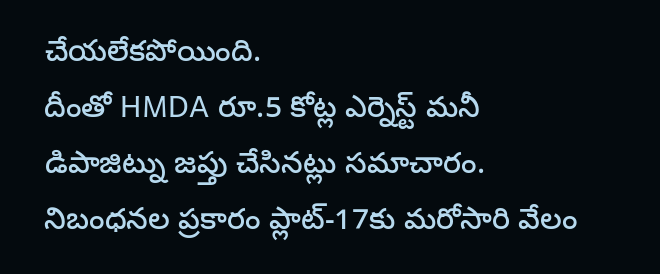చేయలేకపోయింది.
దీంతో HMDA రూ.5 కోట్ల ఎర్నెస్ట్ మనీ డిపాజిట్ను జప్తు చేసినట్లు సమాచారం. నిబంధనల ప్రకారం ప్లాట్-17కు మరోసారి వేలం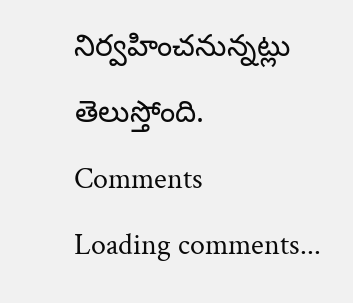నిర్వహించనున్నట్లు తెలుస్తోంది.
Comments
Loading comments...